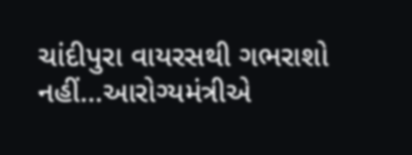ચાંદીપુરા વાયરસથી ગભરાશો નહીં…આરોગ્યમંત્રીએ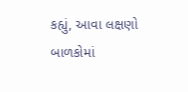કહ્યું, આવા લક્ષણો બાળકોમાં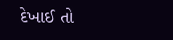દેખાઈ તો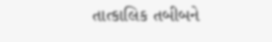તાત્કાલિક તબીબને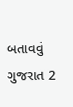બતાવવું ગુજરાત 2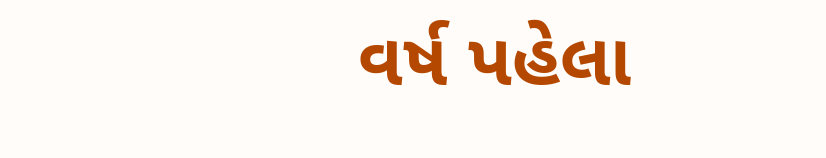વર્ષ પહેલા